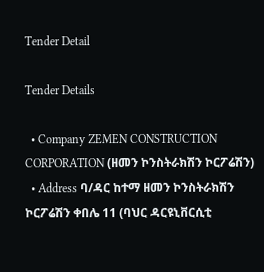Tender Detail

Tender Details

  • Company ZEMEN CONSTRUCTION CORPORATION (ዘመን ኮንስትራክሽን ኮርፖሬሽን)
  • Address ባ/ዳር ከተማ ዘመን ኮንስትራክሽን ኮርፖሬሽን ቀበሌ 11 (ባህር ዳርዩኒቨርሲቲ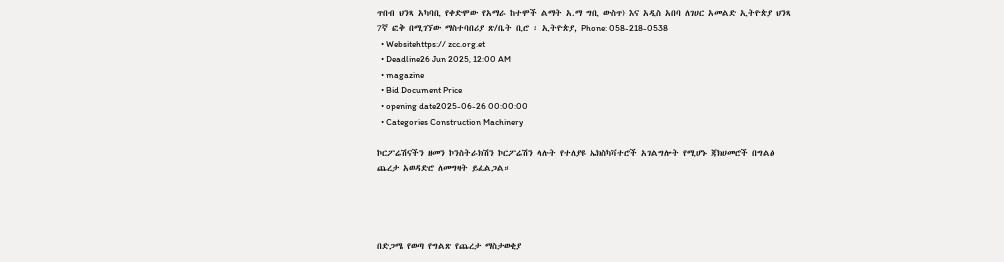ጥበብ ህንጻ አካባቢ የቀድሞው የአማራ ከተሞች ልማት አ.ማ ግቢ ውስጥ) እና አዲስ አበባ ለገሀር አመልድ ኢትዮጵያ ህንጻ 7ኛ ፎቅ በሚገኘው ማስተባበሪያ ጽ/ቤት ቢሮ ፡ ኢትዮጵያ, Phone: 058-218-0538
  • Websitehttps:// zcc.org.et
  • Deadline26 Jun 2025, 12:00 AM
  • magazine
  • Bid Document Price
  • opening date2025-06-26 00:00:00
  • Categories Construction Machinery

ኮርፖሬሽናችን ዘመን ኮንስትራክሽን ኮርፖሬሽን ላሉት የተለያዩ ኤክስካቫተሮች አገልግሎት የሚሆኑ ጃክሀመሮች በግልፅ ጨረታ አወዳድሮ ለመግዛት ይፈልጋል።




በድጋሜ የወጣ የግልጽ የጨረታ ማስታወቂያ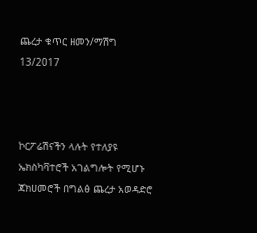ጨረታ ቁጥር ዘመን/ማሽግ 13/2017



ኮርፖሬሽናችን ላሉት የተለያዩ ኤክስካቫተሮች አገልግሎት የሚሆኑ ጃክሀመሮች በግልፅ ጨረታ አወዳድሮ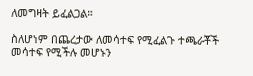ለመግዛት ይፈልጋል።

ስለሆነም በጨረታው ለመሳተፍ የሚፈልጉ ተጫራቾች መሳተፍ የሚችሉ መሆኑን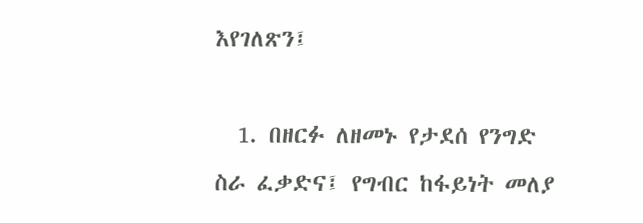እየገለጽን፤

  1. በዘርፉ ለዘመኑ የታደሰ የንግድ ስራ ፈቃድና፤ የግብር ከፋይነት መለያ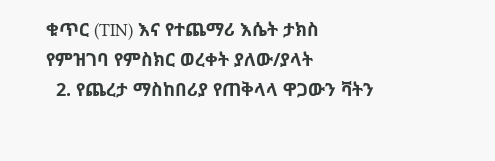ቁጥር (TIN) እና የተጨማሪ እሴት ታክስ የምዝገባ የምስክር ወረቀት ያለው/ያላት
  2. የጨረታ ማስከበሪያ የጠቅላላ ዋጋውን ቫትን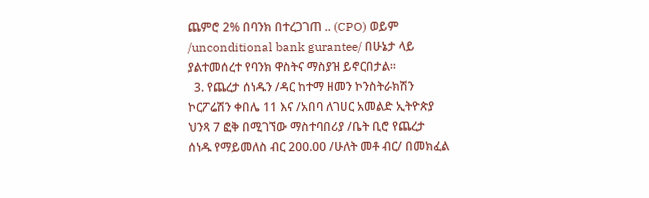ጨምሮ 2% በባንክ በተረጋገጠ .. (CPO) ወይም /unconditional bank gurantee/ በሁኔታ ላይ ያልተመሰረተ የባንክ ዋስትና ማስያዝ ይኖርበታል።
  3. የጨረታ ሰነዱን /ዳር ከተማ ዘመን ኮንስትራክሽን ኮርፖሬሽን ቀበሌ 11 እና /አበባ ለገሀር አመልድ ኢትዮጵያ ህንጻ 7 ፎቅ በሚገኘው ማስተባበሪያ /ቤት ቢሮ የጨረታ ሰነዱ የማይመለስ ብር 200.00 /ሁለት መቶ ብር/ በመክፈል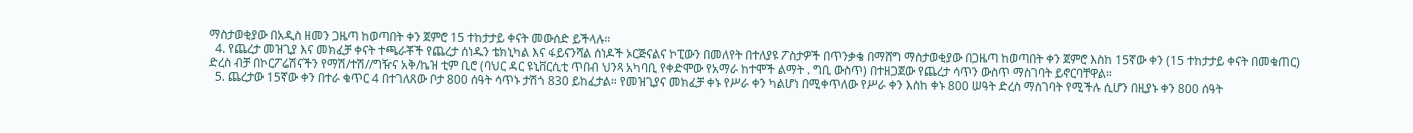ማስታወቂያው በአዲስ ዘመን ጋዜጣ ከወጣበት ቀን ጀምሮ 15 ተከታታይ ቀናት መውሰድ ይችላሉ።
  4. የጨረታ መዝጊያ እና መክፈቻ ቀናት ተጫራቾች የጨረታ ሰነዱን ቴክኒካል እና ፋይናንሻል ሰነዶች ኦርጅናልና ኮፒውን በመለየት በተለያዩ ፖስታዎች በጥንቃቄ በማሸግ ማስታወቂያው በጋዜጣ ከወጣበት ቀን ጀምሮ እስከ 15ኛው ቀን (15 ተከታታይ ቀናት በመቁጠር) ድረስ ብቻ በኮርፖሬሽናችን የማሽ/ተሽ//ግዥና አቅ/ኬዝ ቲም ቢሮ (ባህር ዳር ዩኒቨርሲቲ ጥበብ ህንጻ አካባቢ የቀድሞው የአማራ ከተሞች ልማት . ግቢ ውስጥ) በተዘጋጀው የጨረታ ሳጥን ውስጥ ማስገባት ይኖርባቸዋል።
  5. ጨረታው 15ኛው ቀን በተራ ቁጥር 4 በተገለጸው ቦታ 800 ሰዓት ሳጥኑ ታሽጎ 830 ይከፈታል። የመዝጊያና መክፈቻ ቀኑ የሥራ ቀን ካልሆነ በሚቀጥለው የሥራ ቀን እስከ ቀኑ 800 ሠዓት ድረስ ማስገባት የሚችሉ ሲሆን በዚያኑ ቀን 800 ሰዓት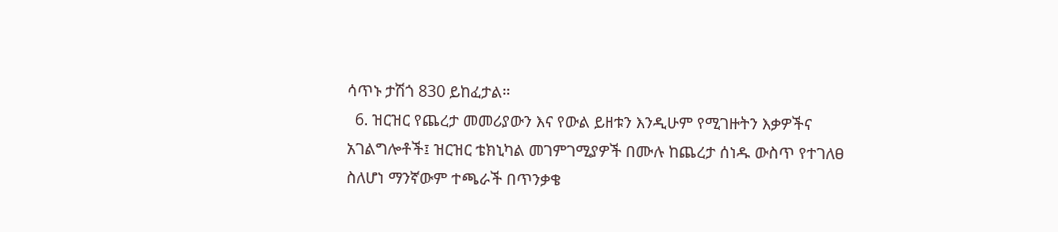ሳጥኑ ታሽጎ 830 ይከፈታል።
  6. ዝርዝር የጨረታ መመሪያውን እና የውል ይዘቱን እንዲሁም የሚገዙትን እቃዎችና አገልግሎቶች፤ ዝርዝር ቴክኒካል መገምገሚያዎች በሙሉ ከጨረታ ሰነዱ ውስጥ የተገለፀ ስለሆነ ማንኛውም ተጫራች በጥንቃቄ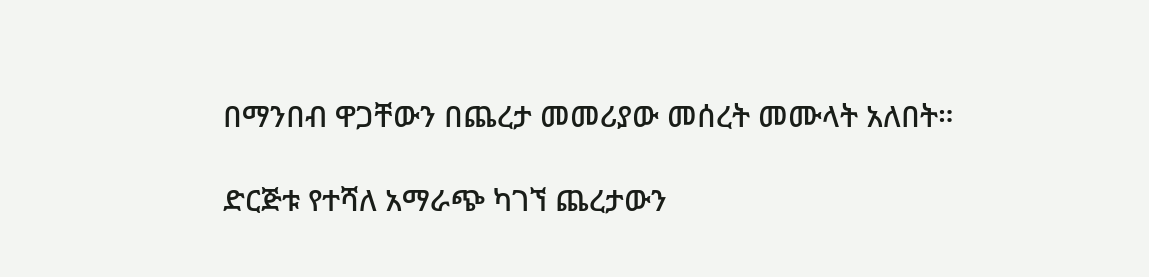በማንበብ ዋጋቸውን በጨረታ መመሪያው መሰረት መሙላት አለበት።

ድርጅቱ የተሻለ አማራጭ ካገኘ ጨረታውን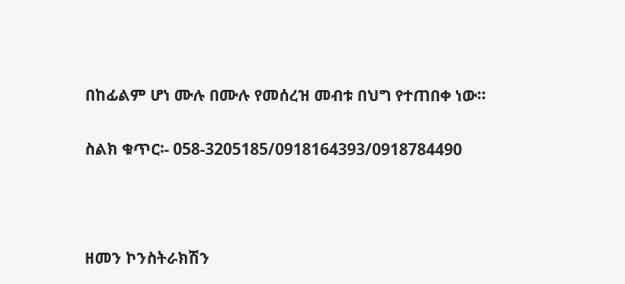በከፊልም ሆነ ሙሉ በሙሉ የመሰረዝ መብቱ በህግ የተጠበቀ ነው።

ስልክ ቁጥር፡- 058-3205185/0918164393/0918784490



ዘመን ኮንስትራክሽን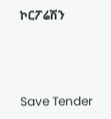ኮርፖሬሽን



Save Tender